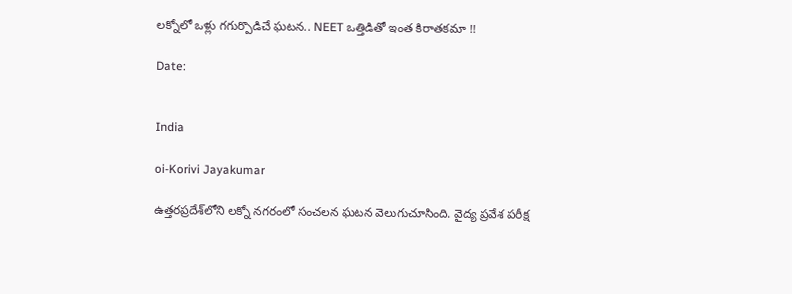లక్నోలో ఒళ్లు గగుర్పొడిచే ఘటన.. NEET ఒత్తిడితో ఇంత కిరాతకమా !!

Date:


India

oi-Korivi Jayakumar

ఉత్తరప్రదేశ్‌లోని లక్నో నగరంలో సంచలన ఘటన వెలుగుచూసింది. వైద్య ప్రవేశ పరీక్ష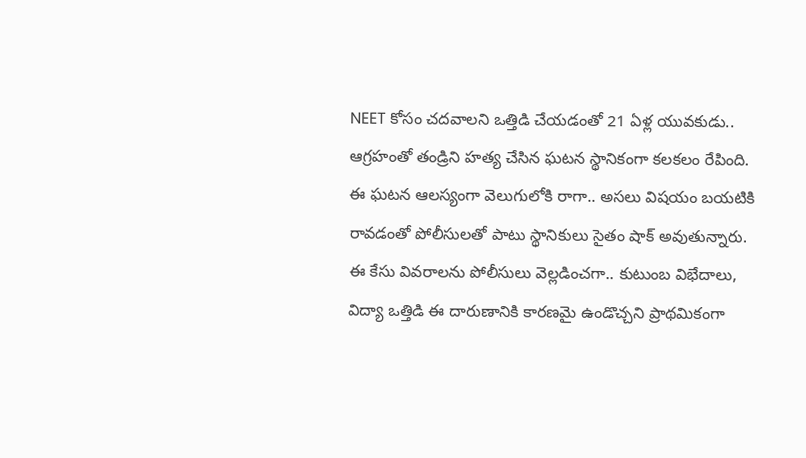NEET కోసం చదవాలని ఒత్తిడి చేయడంతో 21 ఏళ్ల యువకుడు.. ఆగ్రహంతో తండ్రిని హత్య చేసిన ఘటన స్థానికంగా కలకలం రేపింది. ఈ ఘటన ఆలస్యంగా వెలుగులోకి రాగా.. అసలు విషయం బయటికి రావడంతో పోలీసులతో పాటు స్థానికులు సైతం షాక్ అవుతున్నారు. ఈ కేసు వివరాలను పోలీసులు వెల్లడించగా.. కుటుంబ విభేదాలు, విద్యా ఒత్తిడి ఈ దారుణానికి కారణమై ఉండొచ్చని ప్రాథమికంగా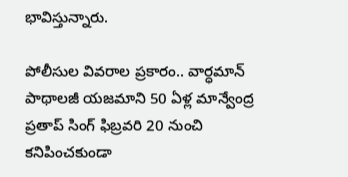భావిస్తున్నారు.

పోలీసుల వివరాల ప్రకారం.. వార్ధమాన్ పాథాలజీ యజమాని 50 ఏళ్ల మాన్వేంద్ర ప్రతాప్ సింగ్ ఫిబ్రవరి 20 నుంచి కనిపించకుండా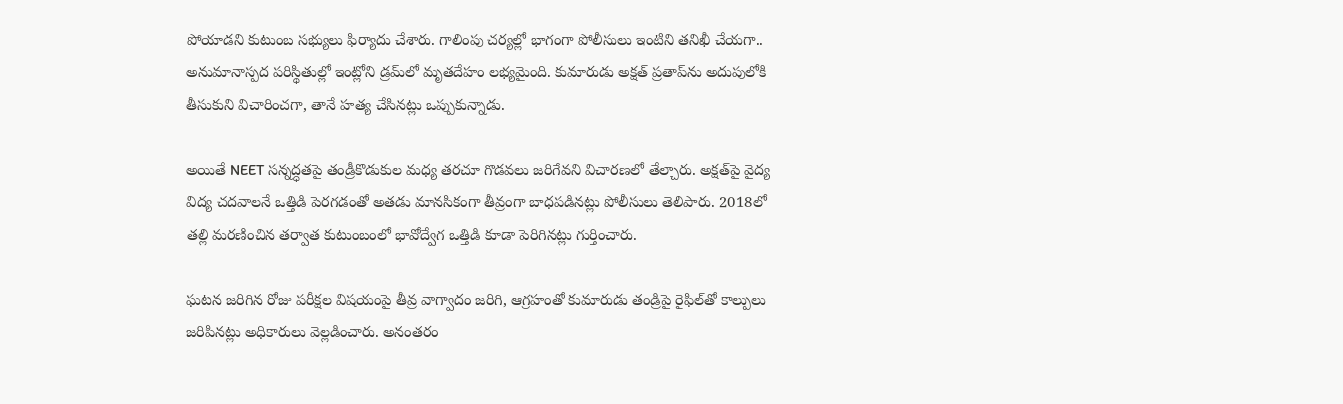పోయాడని కుటుంబ సభ్యులు ఫిర్యాదు చేశారు. గాలింపు చర్యల్లో భాగంగా పోలీసులు ఇంటిని తనిఖీ చేయగా.. అనుమానాస్పద పరిస్థితుల్లో ఇంట్లోని డ్రమ్‌లో మృతదేహం లభ్యమైంది. కుమారుడు అక్షత్ ప్రతాప్‌ను అదుపులోకి తీసుకుని విచారించగా, తానే హత్య చేసినట్లు ఒప్పుకున్నాడు.

అయితే NEET సన్నద్ధతపై తండ్రీకొడుకుల మధ్య తరచూ గొడవలు జరిగేవని విచారణలో తేల్చారు. అక్షత్‌పై వైద్య విద్య చదవాలనే ఒత్తిడి పెరగడంతో అతడు మానసికంగా తీవ్రంగా బాధపడినట్లు పోలీసులు తెలిపారు. 2018లో తల్లి మరణించిన తర్వాత కుటుంబంలో భావోద్వేగ ఒత్తిడి కూడా పెరిగినట్లు గుర్తించారు.

ఘటన జరిగిన రోజు పరీక్షల విషయంపై తీవ్ర వాగ్వాదం జరిగి, ఆగ్రహంతో కుమారుడు తండ్రిపై రైఫిల్‌తో కాల్పులు జరిపినట్లు అధికారులు వెల్లడించారు. అనంతరం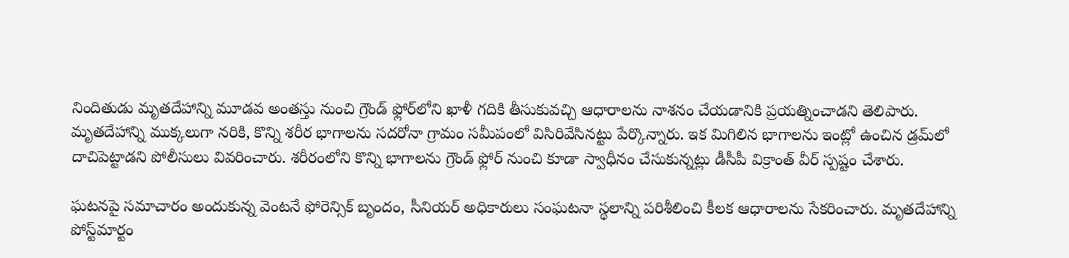నిందితుడు మృతదేహాన్ని మూడవ అంతస్తు నుంచి గ్రౌండ్ ఫ్లోర్‌లోని ఖాళీ గదికి తీసుకువచ్చి ఆధారాలను నాశనం చేయడానికి ప్రయత్నించాడని తెలిపారు. మృతదేహాన్ని ముక్కలుగా నరికి, కొన్ని శరీర భాగాలను సదరోనా గ్రామం సమీపంలో విసిరివేసినట్టు పేర్కొన్నారు. ఇక మిగిలిన భాగాలను ఇంట్లో ఉంచిన డ్రమ్‌లో దాచిపెట్టాడని పోలీసులు వివరించారు. శరీరంలోని కొన్ని భాగాలను గ్రౌండ్ ఫ్లోర్ నుంచి కూడా స్వాధీనం చేసుకున్నట్లు డీసీపీ విక్రాంత్ వీర్ స్పష్టం చేశారు.

ఘటనపై సమాచారం అందుకున్న వెంటనే ఫోరెన్సిక్ బృందం, సీనియర్ అధికారులు సంఘటనా స్థలాన్ని పరిశీలించి కీలక ఆధారాలను సేకరించారు. మృతదేహాన్ని పోస్ట్‌మార్టం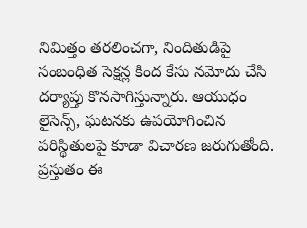నిమిత్తం తరలించగా, నిందితుడిపై సంబంధిత సెక్షన్ల కింద కేసు నమోదు చేసి దర్యాప్తు కొనసాగిస్తున్నారు. ఆయుధం లైసెన్స్, ఘటనకు ఉపయోగించిన పరిస్థితులపై కూడా విచారణ జరుగుతోంది. ప్రస్తుతం ఈ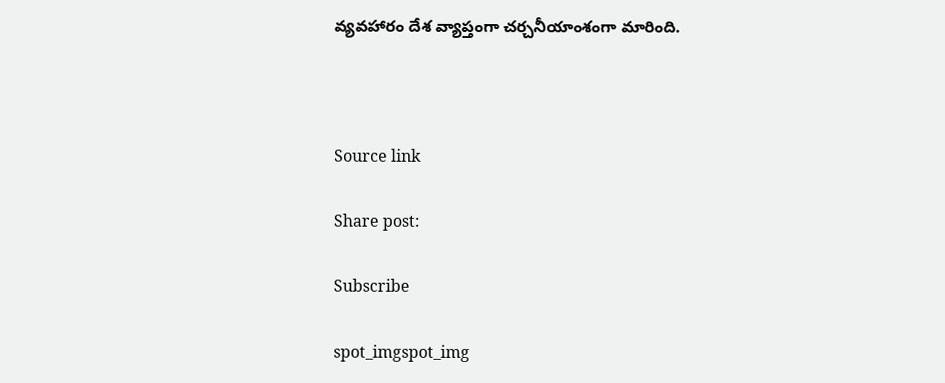వ్యవహారం దేశ వ్యాప్తంగా చర్చనీయాంశంగా మారింది.



Source link

Share post:

Subscribe

spot_imgspot_img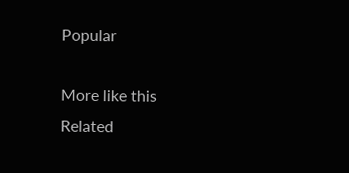Popular

More like this
Related